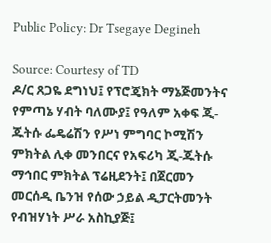Public Policy: Dr Tsegaye Degineh

Source: Courtesy of TD
ዶ/ር ጸጋዬ ደግነህ፤ የፕሮጄክት ማኔጅመንትና የምጣኔ ሃብት ባለሙያ፤ የዓለም አቀፍ ጂ-ጁትሱ ፌዴሬሽን የሥነ ምግባር ኮሚሽን ምክትል ሊቀ መንበርና የአፍሪካ ጂ-ጁትሱ ማኅበር ምክትል ፕሬዚደንት፤ በጀርመን መርሰዲ ቤንዝ የሰው ኃይል ዲፓርትመንት የብዝሃነት ሥራ አስኪያጅ፤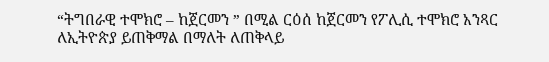“ትግበራዊ ተሞክሮ – ከጀርመን ” በሚል ርዕሰ ከጀርመን የፖሊሲ ተሞክሮ አንጻር ለኢትዮጵያ ይጠቅማል በማለት ለጠቅላይ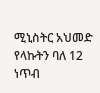ሚኒስትር አህመድ የላኩትን ባለ 12 ነጥብ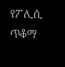የፖሊሲ ጥቆማ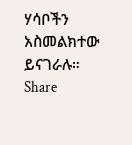ሃሳቦችን አስመልክተው ይናገራሉ።
Share